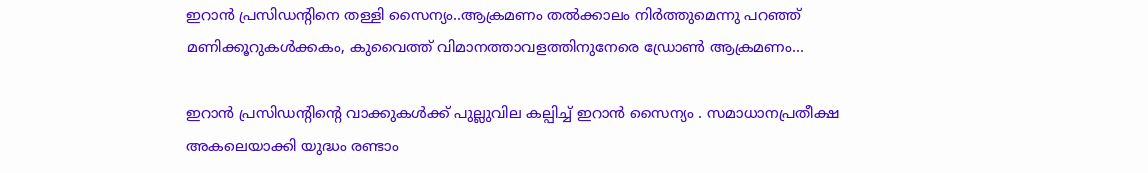ഇറാൻ പ്രസിഡന്റിനെ തള്ളി സൈന്യം..ആക്രമണം തൽക്കാലം നിർത്തുമെന്നു പറഞ്ഞ് മണിക്കൂറുകൾക്കകം, കുവൈത്ത് വിമാനത്താവളത്തിനുനേരെ ഡ്രോൺ ആക്രമണം...

ഇറാൻ പ്രസിഡന്റിന്റെ വാക്കുകൾക്ക് പുല്ലുവില കല്പിച്ച് ഇറാൻ സൈന്യം . സമാധാനപ്രതീക്ഷ അകലെയാക്കി യുദ്ധം രണ്ടാം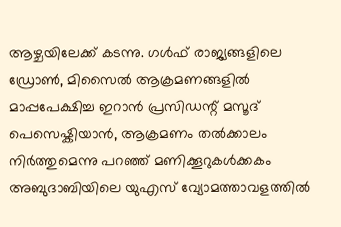ആഴ്ചയിലേക്ക് കടന്നു. ഗൾഫ് രാജ്യങ്ങളിലെ ഡ്രോൺ, മിസൈൽ ആക്രമണങ്ങളിൽ മാപ്പപേക്ഷിച്ച ഇറാൻ പ്രസിഡന്റ് മസൂദ് പെസെഷ്കിയാൻ, ആക്രമണം തൽക്കാലം നിർത്തുമെന്നു പറഞ്ഞ് മണിക്കൂറുകൾക്കകം അബുദാബിയിലെ യുഎസ് വ്യോമത്താവളത്തിൽ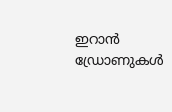ഇറാൻ ഡ്രോണുകൾ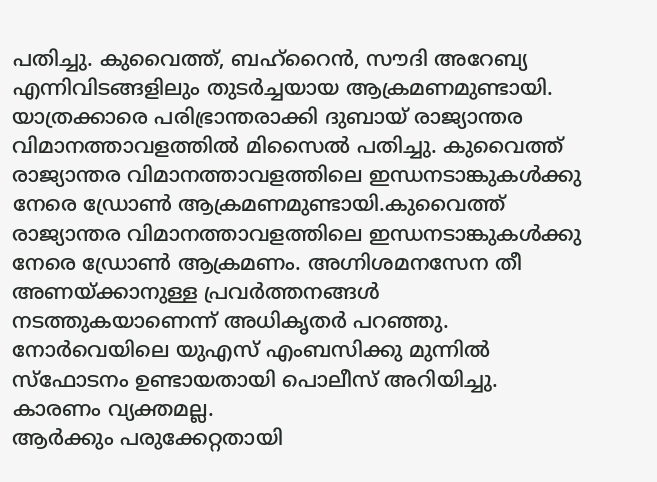പതിച്ചു. കുവൈത്ത്, ബഹ്റൈൻ, സൗദി അറേബ്യ എന്നിവിടങ്ങളിലും തുടർച്ചയായ ആക്രമണമുണ്ടായി.
യാത്രക്കാരെ പരിഭ്രാന്തരാക്കി ദുബായ് രാജ്യാന്തര വിമാനത്താവളത്തിൽ മിസൈൽ പതിച്ചു. കുവൈത്ത് രാജ്യാന്തര വിമാനത്താവളത്തിലെ ഇന്ധനടാങ്കുകൾക്കു നേരെ ഡ്രോൺ ആക്രമണമുണ്ടായി.കുവൈത്ത് രാജ്യാന്തര വിമാനത്താവളത്തിലെ ഇന്ധനടാങ്കുകൾക്കു നേരെ ഡ്രോൺ ആക്രമണം. അഗ്നിശമനസേന തീ അണയ്ക്കാനുള്ള പ്രവർത്തനങ്ങൾ നടത്തുകയാണെന്ന് അധികൃതർ പറഞ്ഞു. നോർവെയിലെ യുഎസ് എംബസിക്കു മുന്നിൽ സ്ഫോടനം ഉണ്ടായതായി പൊലീസ് അറിയിച്ചു. കാരണം വ്യക്തമല്ല.
ആർക്കും പരുക്കേറ്റതായി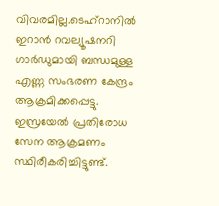വിവരമില്ല.ടെഹ്റാനിൽ ഇറാൻ റവല്യൂഷനറി ഗാർഡുമായി ബന്ധമുള്ള എണ്ണ സംഭരണ കേന്ദ്രം ആക്രമിക്കപ്പെട്ടു. ഇസ്രയേൽ പ്രതിരോധ സേന ആക്രമണം സ്ഥിരീകരിച്ചിട്ടുണ്ട്.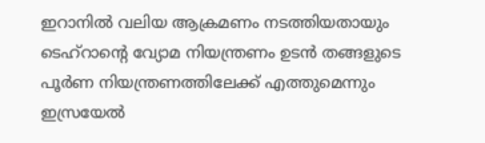ഇറാനിൽ വലിയ ആക്രമണം നടത്തിയതായും ടെഹ്റാന്റെ വ്യോമ നിയന്ത്രണം ഉടൻ തങ്ങളുടെ പൂർണ നിയന്ത്രണത്തിലേക്ക് എത്തുമെന്നും ഇസ്രയേൽ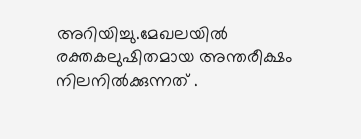അറിയിച്ചു.മേഖലയിൽ രക്തകലുഷിതമായ അന്തരീക്ഷം നിലനിൽക്കുന്നത് .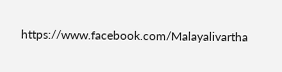https://www.facebook.com/Malayalivartha